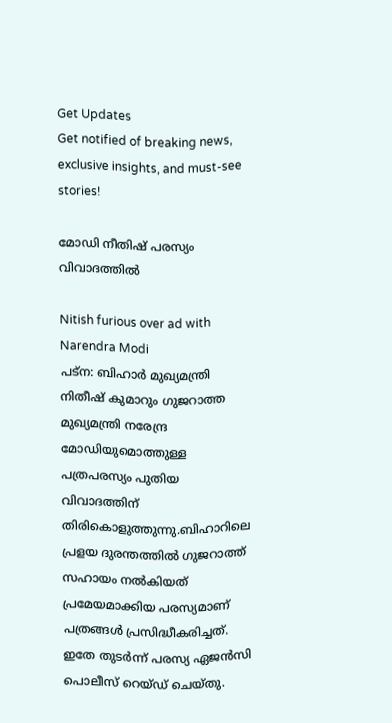Get Updates
Get notified of breaking news, exclusive insights, and must-see stories!

മോഡി നീതിഷ് പരസ്യം വിവാദത്തില്‍

Nitish furious over ad with Narendra Modi
പട്‌ന: ബിഹാര്‍ മുഖ്യമന്ത്രി നിതീഷ് കുമാറും ഗുജറാത്ത മുഖ്യമന്ത്രി നരേന്ദ്ര മോഡിയുമൊത്തുള്ള പത്രപരസ്യം പുതിയ വിവാദത്തിന് തിരികൊളുത്തുന്നു.ബിഹാറിലെ പ്രളയ ദുരന്തത്തില്‍ ഗുജറാത്ത് സഹായം നല്‍കിയത് പ്രമേയമാക്കിയ പരസ്യമാണ് പത്രങ്ങള്‍ പ്രസിദ്ധീകരിച്ചത്. ഇതേ തുടര്‍ന്ന് പരസ്യ ഏജന്‍സി പൊലീസ് റെയ്ഡ് ചെയ്തു.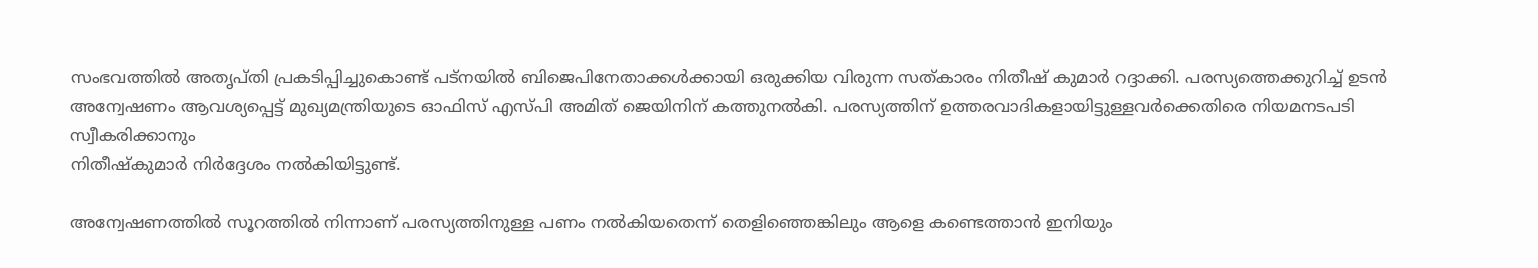സംഭവത്തില്‍ അതൃപ്തി പ്രകടിപ്പിച്ചുകൊണ്ട് പട്‌നയില്‍ ബിജെപിനേതാക്കള്‍ക്കായി ഒരുക്കിയ വിരുന്ന സത്കാരം നിതീഷ് കുമാര്‍ റദ്ദാക്കി. പരസ്യത്തെക്കുറിച്ച് ഉടന്‍ അന്വേഷണം ആവശ്യപ്പെട്ട് മുഖ്യമന്ത്രിയുടെ ഓഫിസ് എസ്പി അമിത് ജെയിനിന് കത്തുനല്‍കി. പരസ്യത്തിന് ഉത്തരവാദികളായിട്ടുള്ളവര്‍ക്കെതിരെ നിയമനടപടി സ്വീകരിക്കാനും
നിതീഷ്‌കുമാര്‍ നിര്‍ദ്ദേശം നല്‍കിയിട്ടുണ്ട്.

അന്വേഷണത്തില്‍ സൂറത്തില്‍ നിന്നാണ് പരസ്യത്തിനുള്ള പണം നല്‍കിയതെന്ന് തെളിഞ്ഞെങ്കിലും ആളെ കണ്ടെത്താന്‍ ഇനിയും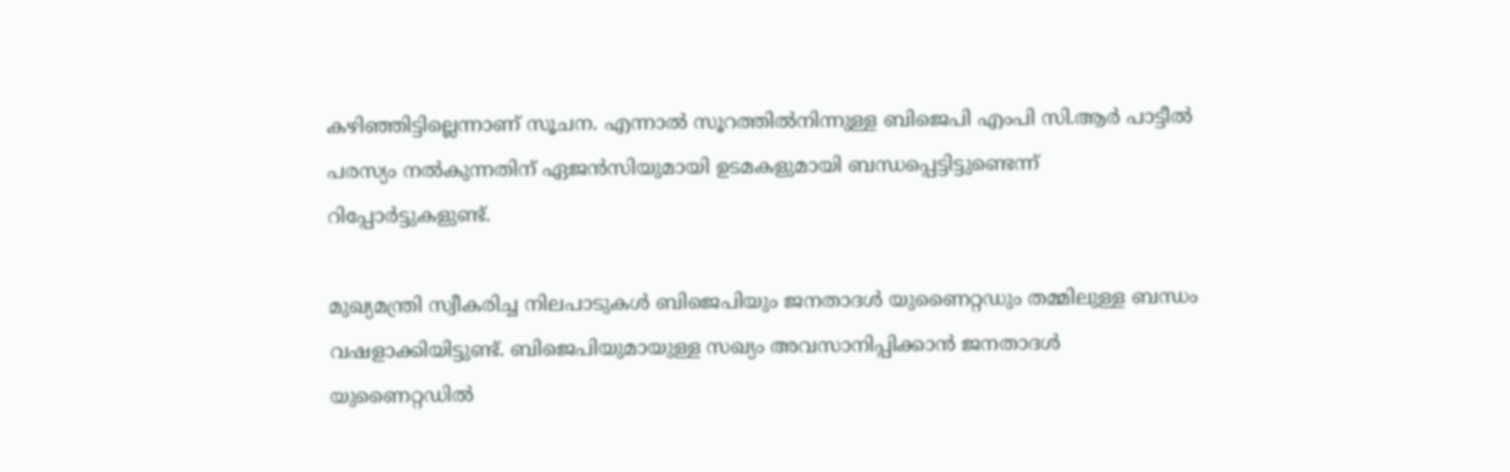കഴിഞ്ഞിട്ടില്ലെന്നാണ് സൂചന. എന്നാല്‍ സൂറത്തില്‍നിന്നുള്ള ബിജെപി എംപി സി.ആര്‍ പാട്ടീല്‍ പരസ്യം നല്‍കുന്നതിന് ഏജന്‍സിയുമായി ഉടമകളുമായി ബന്ധപ്പെട്ടിട്ടുണ്ടെന്ന് റിപ്പോര്‍ട്ടുകളുണ്ട്.

മുഖ്യമന്ത്രി സ്വീകരിച്ച നിലപാടുകള്‍ ബിജെപിയും ജനതാദള്‍ യുണൈറ്റഡും തമ്മിലുള്ള ബന്ധം വഷളാക്കിയിട്ടുണ്ട്. ബിജെപിയുമായുള്ള സഖ്യം അവസാനിപ്പിക്കാന്‍ ജനതാദള്‍ യുണൈറ്റഡില്‍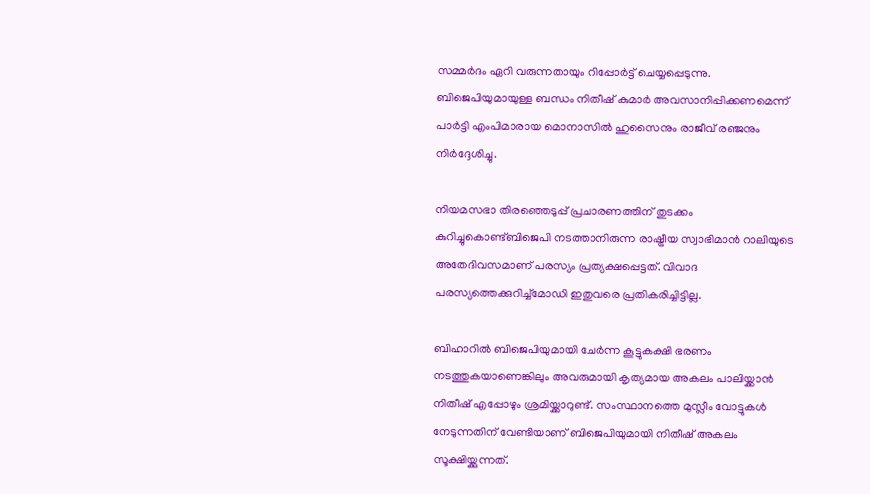സമ്മര്‍ദം ഏറി വരുന്നതായും റിപ്പോര്‍ട്ട് ചെയ്യപ്പെടുന്നു. ബിജെപിയുമായുള്ള ബന്ധം നിതീഷ് കുമാര്‍ അവസാനിപ്പിക്കണമെന്ന് പാര്‍ട്ടി എംപിമാരായ മൊനാസില്‍ ഹുസൈനും രാജീവ് രഞ്ജനും നിര്‍ദ്ദേശിച്ചു.

നിയമസഭാ തിരഞ്ഞെടുപ്പ് പ്രചാരണത്തിന് തുടക്കം കുറിച്ചുകൊണ്ട്ബിജെപി നടത്താനിരുന്ന രാഷ്ട്രീയ സ്വാഭിമാന്‍ റാലിയുടെ അതേദിവസമാണ് പരസ്യം പ്രത്യക്ഷപ്പെട്ടത്. വിവാദ പരസ്യത്തെക്കുറിച്ച്‌മോഡി ഇതുവരെ പ്രതികരിച്ചിട്ടില്ല.

ബിഹാറില്‍ ബിജെപിയുമായി ചേര്‍ന്ന കൂട്ടുകക്ഷി ഭരണം നടത്തുകയാണെങ്കിലും അവരുമായി കൃത്യമായ അകലം പാലിയ്ക്കാന്‍ നിതീഷ് എപ്പോഴും ശ്രമിയ്ക്കാറുണ്ട്. സംസ്ഥാനത്തെ മുസ്ലീം വോട്ടുകള്‍ നേടുന്നതിന് വേണ്ടിയാണ് ബിജെപിയുമായി നിതീഷ് അകലം സൂക്ഷിയ്ക്കുന്നത്.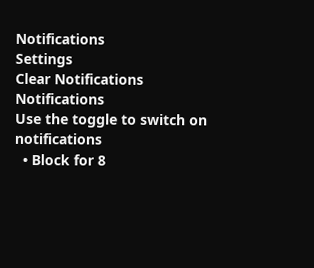Notifications
Settings
Clear Notifications
Notifications
Use the toggle to switch on notifications
  • Block for 8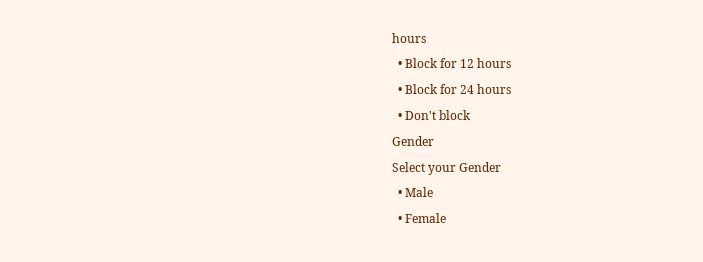hours
  • Block for 12 hours
  • Block for 24 hours
  • Don't block
Gender
Select your Gender
  • Male
  • Female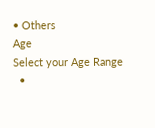• Others
Age
Select your Age Range
  •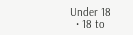Under 18
  • 18 to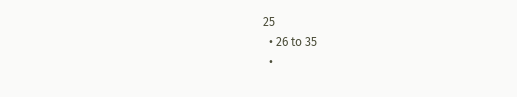25
  • 26 to 35
  •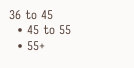36 to 45
  • 45 to 55
  • 55+